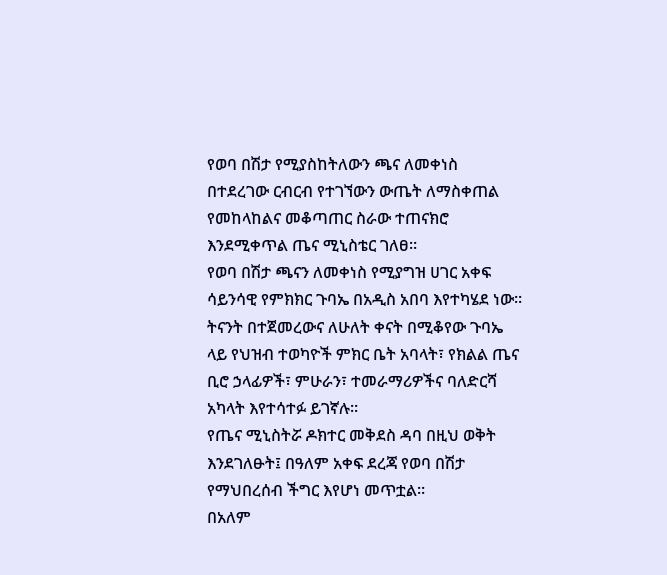የወባ በሽታ የሚያስከትለውን ጫና ለመቀነስ በተደረገው ርብርብ የተገኘውን ውጤት ለማስቀጠል የመከላከልና መቆጣጠር ስራው ተጠናክሮ እንደሚቀጥል ጤና ሚኒስቴር ገለፀ።
የወባ በሽታ ጫናን ለመቀነስ የሚያግዝ ሀገር አቀፍ ሳይንሳዊ የምክክር ጉባኤ በአዲስ አበባ እየተካሄደ ነው።
ትናንት በተጀመረውና ለሁለት ቀናት በሚቆየው ጉባኤ ላይ የህዝብ ተወካዮች ምክር ቤት አባላት፣ የክልል ጤና ቢሮ ኃላፊዎች፣ ምሁራን፣ ተመራማሪዎችና ባለድርሻ አካላት እየተሳተፉ ይገኛሉ።
የጤና ሚኒስትሯ ዶክተር መቅደስ ዳባ በዚህ ወቅት እንደገለፁት፤ በዓለም አቀፍ ደረጃ የወባ በሽታ የማህበረሰብ ችግር እየሆነ መጥቷል።
በአለም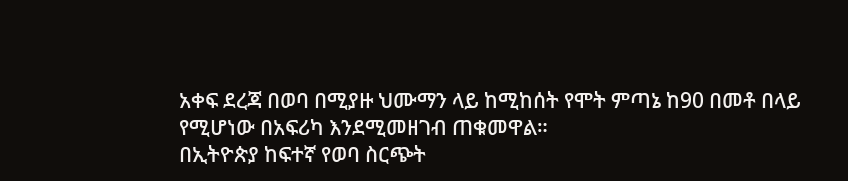አቀፍ ደረጃ በወባ በሚያዙ ህሙማን ላይ ከሚከሰት የሞት ምጣኔ ከ90 በመቶ በላይ የሚሆነው በአፍሪካ እንደሚመዘገብ ጠቁመዋል።
በኢትዮጵያ ከፍተኛ የወባ ስርጭት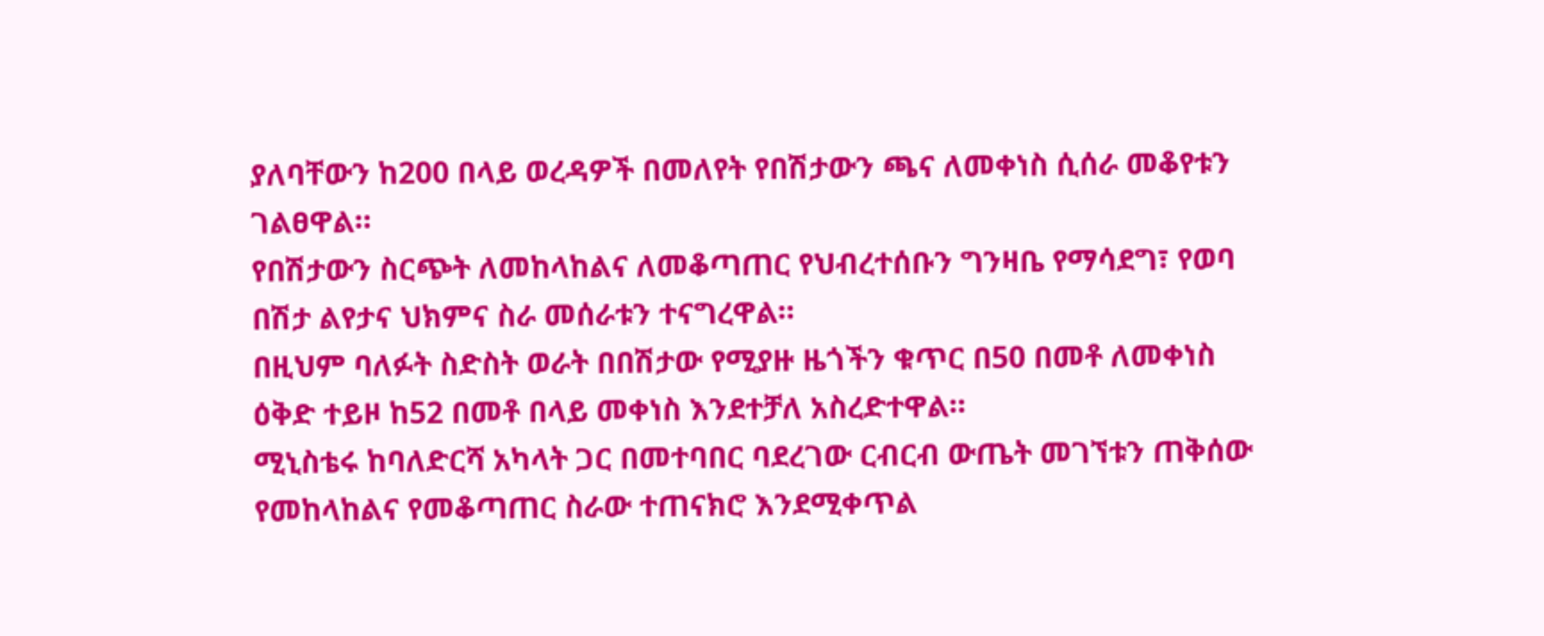ያለባቸውን ከ200 በላይ ወረዳዎች በመለየት የበሽታውን ጫና ለመቀነስ ሲሰራ መቆየቱን ገልፀዋል።
የበሽታውን ስርጭት ለመከላከልና ለመቆጣጠር የህብረተሰቡን ግንዛቤ የማሳደግ፣ የወባ በሽታ ልየታና ህክምና ስራ መሰራቱን ተናግረዋል።
በዚህም ባለፉት ስድስት ወራት በበሽታው የሚያዙ ዜጎችን ቁጥር በ50 በመቶ ለመቀነስ ዕቅድ ተይዞ ከ52 በመቶ በላይ መቀነስ እንደተቻለ አስረድተዋል።
ሚኒስቴሩ ከባለድርሻ አካላት ጋር በመተባበር ባደረገው ርብርብ ውጤት መገኘቱን ጠቅሰው የመከላከልና የመቆጣጠር ስራው ተጠናክሮ እንደሚቀጥል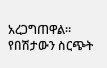አረጋግጠዋል።
የበሽታውን ስርጭት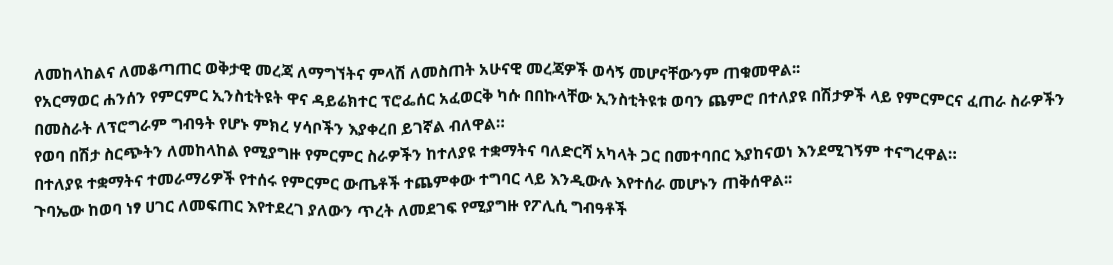ለመከላከልና ለመቆጣጠር ወቅታዊ መረጃ ለማግኘትና ምላሽ ለመስጠት አሁናዊ መረጃዎች ወሳኝ መሆናቸውንም ጠቁመዋል፡፡
የአርማወር ሐንሰን የምርምር ኢንስቲትዩት ዋና ዳይሬክተር ፕሮፌሰር አፈወርቅ ካሱ በበኩላቸው ኢንስቲትዩቱ ወባን ጨምሮ በተለያዩ በሽታዎች ላይ የምርምርና ፈጠራ ስራዎችን በመስራት ለፕሮግራም ግብዓት የሆኑ ምክረ ሃሳቦችን እያቀረበ ይገኛል ብለዋል።
የወባ በሽታ ስርጭትን ለመከላከል የሚያግዙ የምርምር ስራዎችን ከተለያዩ ተቋማትና ባለድርሻ አካላት ጋር በመተባበር እያከናወነ እንደሚገኝም ተናግረዋል።
በተለያዩ ተቋማትና ተመራማሪዎች የተሰሩ የምርምር ውጤቶች ተጨምቀው ተግባር ላይ እንዲውሉ እየተሰራ መሆኑን ጠቅሰዋል፡፡
ጉባኤው ከወባ ነፃ ሀገር ለመፍጠር እየተደረገ ያለውን ጥረት ለመደገፍ የሚያግዙ የፖሊሲ ግብዓቶች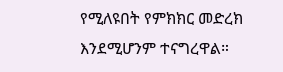የሚለዩበት የምክክር መድረክ እንደሚሆንም ተናግረዋል።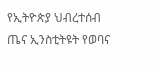የኢትዮጵያ ህብረተሰብ ጤና ኢንስቲትዩት የወባና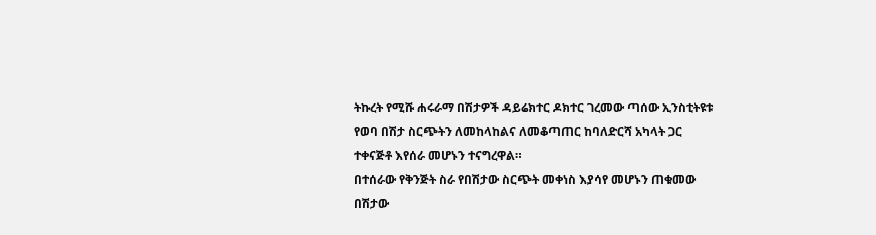ትኩረት የሚሹ ሐሩራማ በሽታዎች ዳይሬክተር ዶክተር ገረመው ጣሰው ኢንስቲትዩቱ የወባ በሽታ ስርጭትን ለመከላከልና ለመቆጣጠር ከባለድርሻ አካላት ጋር ተቀናጅቶ እየሰራ መሆኑን ተናግረዋል።
በተሰራው የቅንጅት ስራ የበሽታው ስርጭት መቀነስ እያሳየ መሆኑን ጠቁመው በሽታው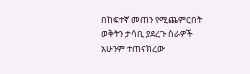በከፍተኛ መጠን የሚጨምርበት ወቅትን ታሳቢ ያደረጉ ስራዎች አሁንም ተጠናክረው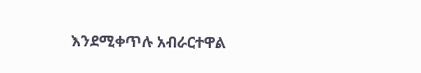እንደሚቀጥሉ አብራርተዋል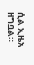ሲል ኢዜአ ዘግቧል።